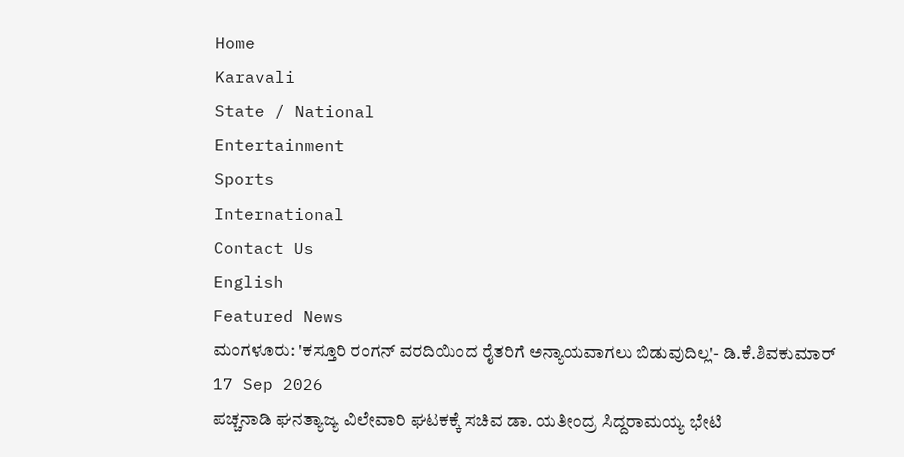Home
Karavali
State / National
Entertainment
Sports
International
Contact Us
English
Featured News
ಮಂಗಳೂರು: 'ಕಸ್ತೂರಿ ರಂಗನ್ ವರದಿಯಿಂದ ರೈತರಿಗೆ ಅನ್ಯಾಯವಾಗಲು ಬಿಡುವುದಿಲ್ಲ'- ಡಿ.ಕೆ.ಶಿವಕುಮಾರ್
17 Sep 2026
ಪಚ್ಚನಾಡಿ ಘನತ್ಯಾಜ್ಯ ವಿಲೇವಾರಿ ಘಟಕಕ್ಕೆ ಸಚಿವ ಡಾ. ಯತೀಂದ್ರ ಸಿದ್ದರಾಮಯ್ಯ ಭೇಟಿ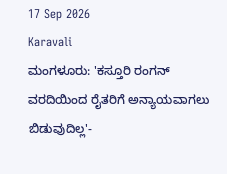17 Sep 2026
Karavali
ಮಂಗಳೂರು: 'ಕಸ್ತೂರಿ ರಂಗನ್ ವರದಿಯಿಂದ ರೈತರಿಗೆ ಅನ್ಯಾಯವಾಗಲು ಬಿಡುವುದಿಲ್ಲ'-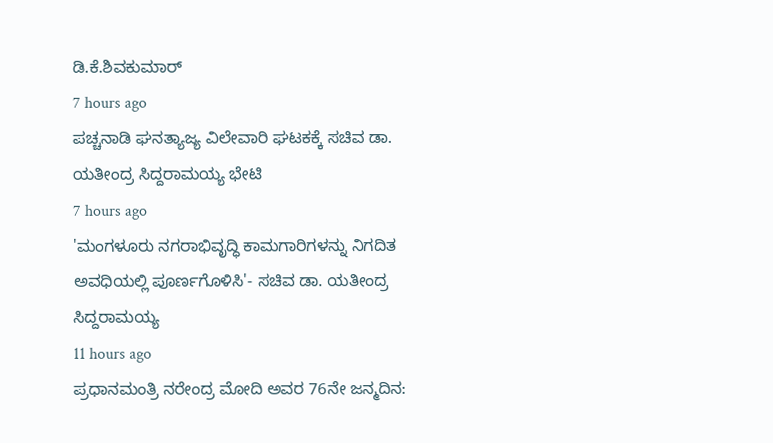ಡಿ.ಕೆ.ಶಿವಕುಮಾರ್
7 hours ago
ಪಚ್ಚನಾಡಿ ಘನತ್ಯಾಜ್ಯ ವಿಲೇವಾರಿ ಘಟಕಕ್ಕೆ ಸಚಿವ ಡಾ. ಯತೀಂದ್ರ ಸಿದ್ದರಾಮಯ್ಯ ಭೇಟಿ
7 hours ago
'ಮಂಗಳೂರು ನಗರಾಭಿವೃದ್ಧಿ ಕಾಮಗಾರಿಗಳನ್ನು ನಿಗದಿತ ಅವಧಿಯಲ್ಲಿ ಪೂರ್ಣಗೊಳಿಸಿ'- ಸಚಿವ ಡಾ. ಯತೀಂದ್ರ ಸಿದ್ದರಾಮಯ್ಯ
11 hours ago
ಪ್ರಧಾನಮಂತ್ರಿ ನರೇಂದ್ರ ಮೋದಿ ಅವರ 76ನೇ ಜನ್ಮದಿನ: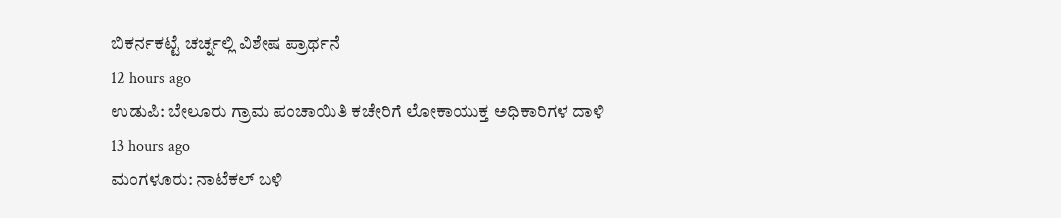ಬಿಕರ್ನಕಟ್ಟೆ ಚರ್ಚ್ನಲ್ಲಿ ವಿಶೇಷ ಪ್ರಾರ್ಥನೆ
12 hours ago
ಉಡುಪಿ: ಬೇಲೂರು ಗ್ರಾಮ ಪಂಚಾಯಿತಿ ಕಚೇರಿಗೆ ಲೋಕಾಯುಕ್ತ ಅಧಿಕಾರಿಗಳ ದಾಳಿ
13 hours ago
ಮಂಗಳೂರು: ನಾಟೆಕಲ್ ಬಳಿ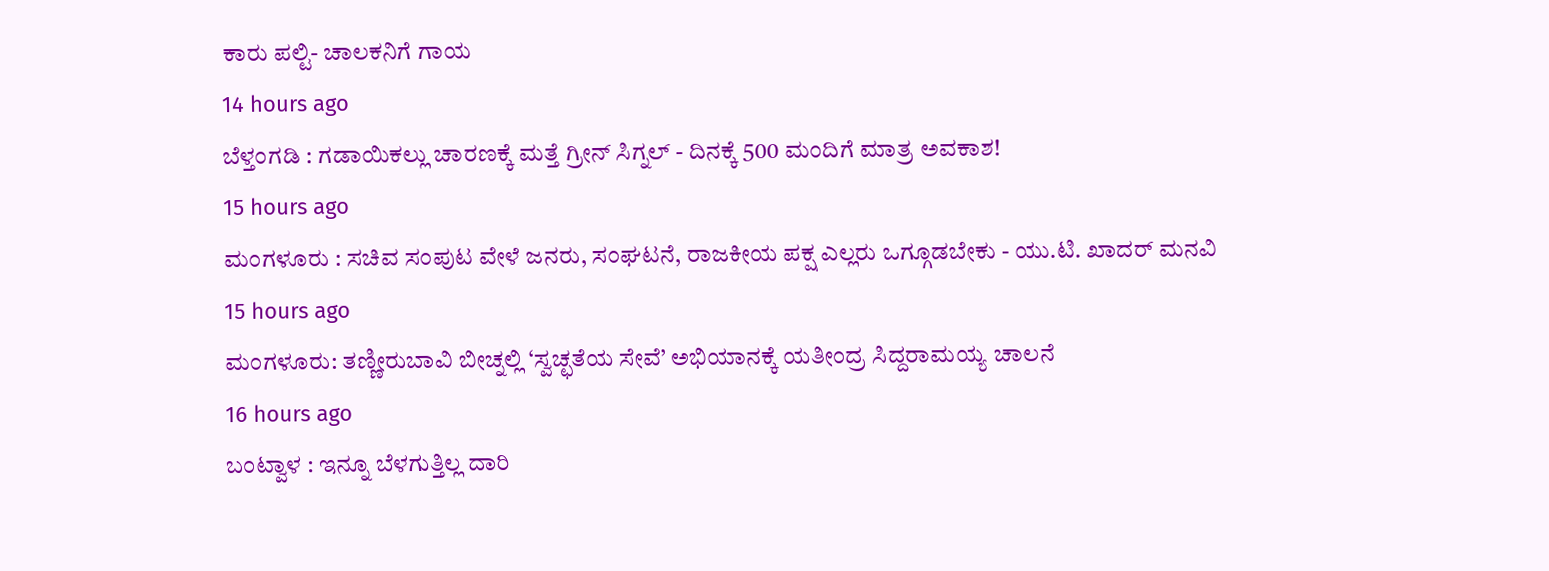ಕಾರು ಪಲ್ಟಿ- ಚಾಲಕನಿಗೆ ಗಾಯ
14 hours ago
ಬೆಳ್ತಂಗಡಿ : ಗಡಾಯಿಕಲ್ಲು ಚಾರಣಕ್ಕೆ ಮತ್ತೆ ಗ್ರೀನ್ ಸಿಗ್ನಲ್ - ದಿನಕ್ಕೆ 500 ಮಂದಿಗೆ ಮಾತ್ರ ಅವಕಾಶ!
15 hours ago
ಮಂಗಳೂರು : ಸಚಿವ ಸಂಪುಟ ವೇಳೆ ಜನರು, ಸಂಘಟನೆ, ರಾಜಕೀಯ ಪಕ್ಷ ಎಲ್ಲರು ಒಗ್ಗೂಡಬೇಕು - ಯು.ಟಿ. ಖಾದರ್ ಮನವಿ
15 hours ago
ಮಂಗಳೂರು: ತಣ್ಣೀರುಬಾವಿ ಬೀಚ್ನಲ್ಲಿ ‘ಸ್ವಚ್ಛತೆಯ ಸೇವೆ’ ಅಭಿಯಾನಕ್ಕೆ ಯತೀಂದ್ರ ಸಿದ್ದರಾಮಯ್ಯ ಚಾಲನೆ
16 hours ago
ಬಂಟ್ವಾಳ : ಇನ್ನೂ ಬೆಳಗುತ್ತಿಲ್ಲ ದಾರಿ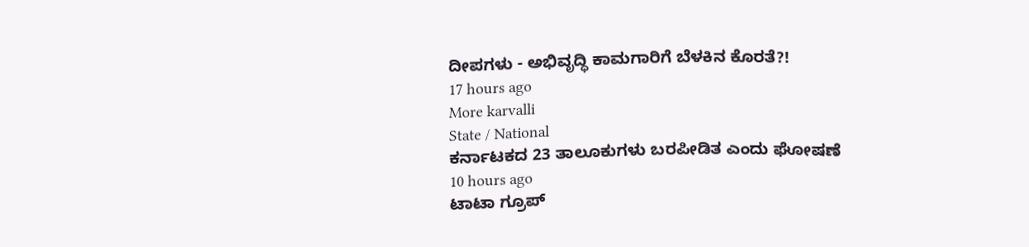ದೀಪಗಳು - ಅಭಿವೃದ್ಧಿ ಕಾಮಗಾರಿಗೆ ಬೆಳಕಿನ ಕೊರತೆ?!
17 hours ago
More karvalli
State / National
ಕರ್ನಾಟಕದ 23 ತಾಲೂಕುಗಳು ಬರಪೀಡಿತ ಎಂದು ಘೋಷಣೆ
10 hours ago
ಟಾಟಾ ಗ್ರೂಪ್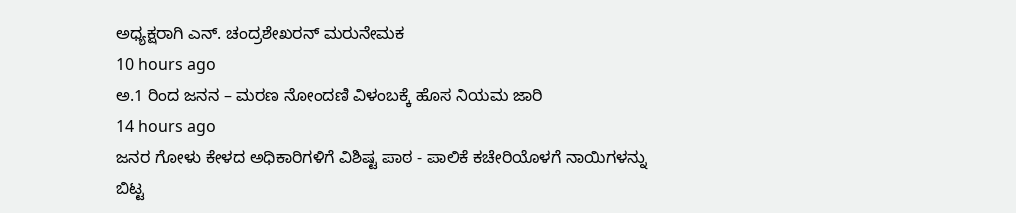ಅಧ್ಯಕ್ಷರಾಗಿ ಎನ್. ಚಂದ್ರಶೇಖರನ್ ಮರುನೇಮಕ
10 hours ago
ಅ.1 ರಿಂದ ಜನನ – ಮರಣ ನೋಂದಣಿ ವಿಳಂಬಕ್ಕೆ ಹೊಸ ನಿಯಮ ಜಾರಿ
14 hours ago
ಜನರ ಗೋಳು ಕೇಳದ ಅಧಿಕಾರಿಗಳಿಗೆ ವಿಶಿಷ್ಟ ಪಾಠ - ಪಾಲಿಕೆ ಕಚೇರಿಯೊಳಗೆ ನಾಯಿಗಳನ್ನು ಬಿಟ್ಟ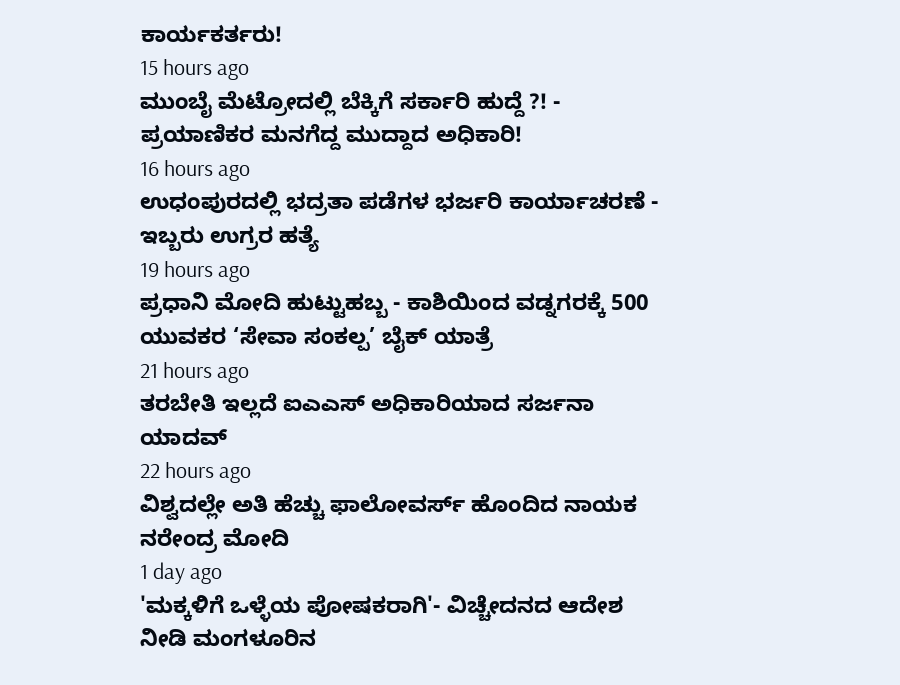ಕಾರ್ಯಕರ್ತರು!
15 hours ago
ಮುಂಬೈ ಮೆಟ್ರೋದಲ್ಲಿ ಬೆಕ್ಕಿಗೆ ಸರ್ಕಾರಿ ಹುದ್ದೆ ?! - ಪ್ರಯಾಣಿಕರ ಮನಗೆದ್ದ ಮುದ್ದಾದ ಅಧಿಕಾರಿ!
16 hours ago
ಉಧಂಪುರದಲ್ಲಿ ಭದ್ರತಾ ಪಡೆಗಳ ಭರ್ಜರಿ ಕಾರ್ಯಾಚರಣೆ - ಇಬ್ಬರು ಉಗ್ರರ ಹತ್ಯೆ
19 hours ago
ಪ್ರಧಾನಿ ಮೋದಿ ಹುಟ್ಟುಹಬ್ಬ - ಕಾಶಿಯಿಂದ ವಡ್ನಗರಕ್ಕೆ 500 ಯುವಕರ ‘ಸೇವಾ ಸಂಕಲ್ಪ’ ಬೈಕ್ ಯಾತ್ರೆ
21 hours ago
ತರಬೇತಿ ಇಲ್ಲದೆ ಐಎಎಸ್ ಅಧಿಕಾರಿಯಾದ ಸರ್ಜನಾ ಯಾದವ್
22 hours ago
ವಿಶ್ವದಲ್ಲೇ ಅತಿ ಹೆಚ್ಚು ಫಾಲೋವರ್ಸ್ ಹೊಂದಿದ ನಾಯಕ ನರೇಂದ್ರ ಮೋದಿ
1 day ago
'ಮಕ್ಕಳಿಗೆ ಒಳ್ಳೆಯ ಪೋಷಕರಾಗಿ'- ವಿಚ್ಚೇದನದ ಆದೇಶ ನೀಡಿ ಮಂಗಳೂರಿನ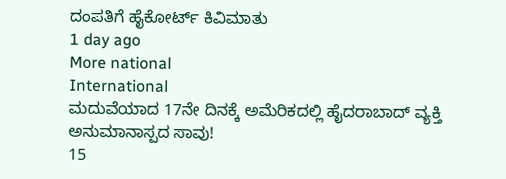ದಂಪತಿಗೆ ಹೈಕೋರ್ಟ್ ಕಿವಿಮಾತು
1 day ago
More national
International
ಮದುವೆಯಾದ 17ನೇ ದಿನಕ್ಕೆ ಅಮೆರಿಕದಲ್ಲಿ ಹೈದರಾಬಾದ್ ವ್ಯಕ್ತಿ ಅನುಮಾನಾಸ್ಪದ ಸಾವು!
15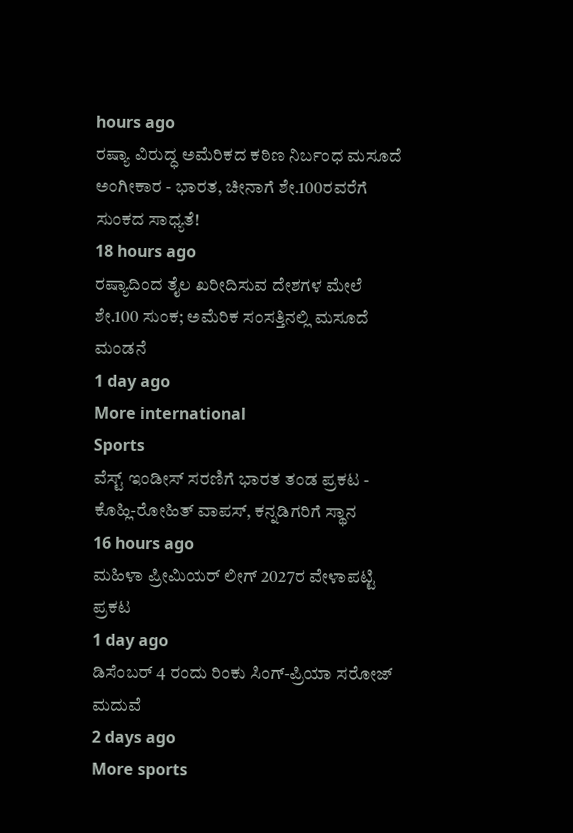hours ago
ರಷ್ಯಾ ವಿರುದ್ಧ ಅಮೆರಿಕದ ಕಠಿಣ ನಿರ್ಬಂಧ ಮಸೂದೆ ಅಂಗೀಕಾರ - ಭಾರತ, ಚೀನಾಗೆ ಶೇ.100ರವರೆಗೆ ಸುಂಕದ ಸಾಧ್ಯತೆ!
18 hours ago
ರಷ್ಯಾದಿಂದ ತೈಲ ಖರೀದಿಸುವ ದೇಶಗಳ ಮೇಲೆ ಶೇ.100 ಸುಂಕ; ಅಮೆರಿಕ ಸಂಸತ್ತಿನಲ್ಲಿ ಮಸೂದೆ ಮಂಡನೆ
1 day ago
More international
Sports
ವೆಸ್ಟ್ ಇಂಡೀಸ್ ಸರಣಿಗೆ ಭಾರತ ತಂಡ ಪ್ರಕಟ - ಕೊಹ್ಲಿ-ರೋಹಿತ್ ವಾಪಸ್, ಕನ್ನಡಿಗರಿಗೆ ಸ್ಥಾನ
16 hours ago
ಮಹಿಳಾ ಪ್ರೀಮಿಯರ್ ಲೀಗ್ 2027ರ ವೇಳಾಪಟ್ಟಿ ಪ್ರಕಟ
1 day ago
ಡಿಸೆಂಬರ್ 4 ರಂದು ರಿಂಕು ಸಿಂಗ್-ಪ್ರಿಯಾ ಸರೋಜ್ ಮದುವೆ
2 days ago
More sports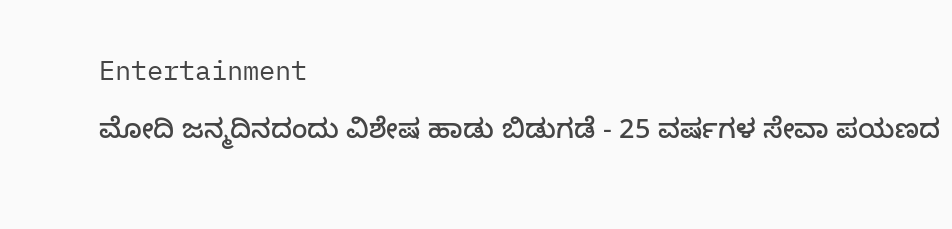Entertainment
ಮೋದಿ ಜನ್ಮದಿನದಂದು ವಿಶೇಷ ಹಾಡು ಬಿಡುಗಡೆ - 25 ವರ್ಷಗಳ ಸೇವಾ ಪಯಣದ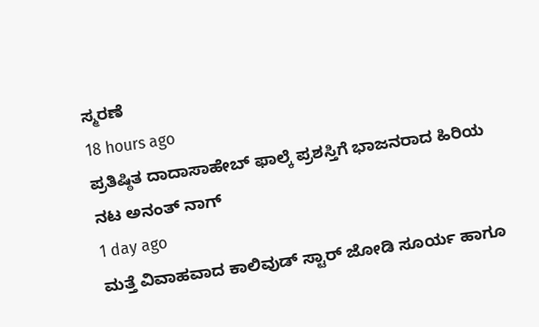ಸ್ಮರಣೆ
18 hours ago
ಪ್ರತಿಷ್ಠಿತ ದಾದಾಸಾಹೇಬ್ ಫಾಲ್ಕೆ ಪ್ರಶಸ್ತಿಗೆ ಭಾಜನರಾದ ಹಿರಿಯ ನಟ ಅನಂತ್ ನಾಗ್
1 day ago
ಮತ್ತೆ ವಿವಾಹವಾದ ಕಾಲಿವುಡ್ ಸ್ಟಾರ್ ಜೋಡಿ ಸೂರ್ಯ ಹಾಗೂ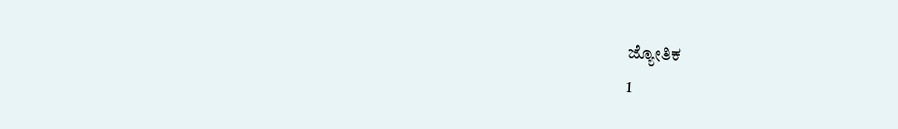ಜ್ಯೋತಿಕ
1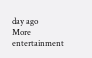day ago
More entertainment